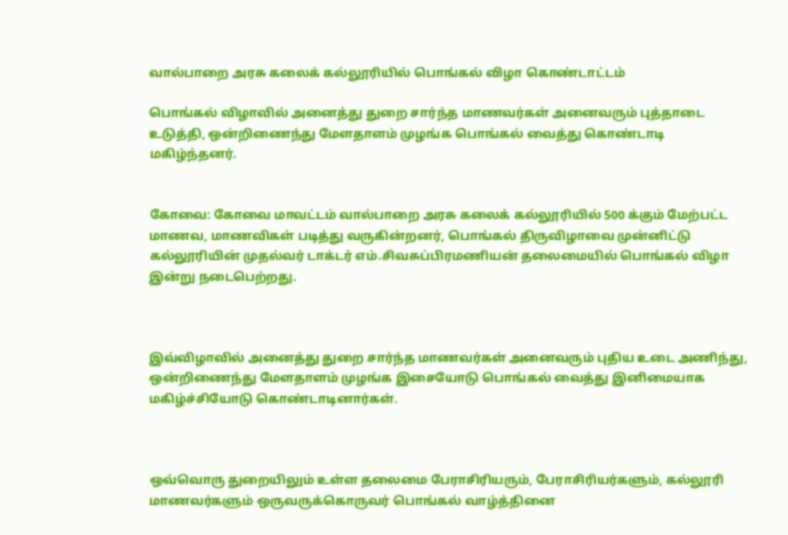வால்பாறை அரசு கலைக் கல்லூரியில் பொங்கல் விழா கொண்டாட்டம்

பொங்கல் விழாவில் அனைத்து துறை சார்ந்த மாணவர்கள் அனைவரும் புத்தாடை உடுத்தி, ஒன்றிணைந்து மேளதாளம் முழங்க பொங்கல் வைத்து கொண்டாடி மகிழ்ந்தனர்.


கோவை: கோவை மாவட்டம் வால்பாறை அரசு கலைக் கல்லூரியில் 500 க்கும் மேற்பட்ட மாணவ, மாணவிகள் படித்து வருகின்றனர், பொங்கல் திருவிழாவை முன்னிட்டு கல்லூரியின் முதல்வர் டாக்டர் எம்.சிவசுப்பிரமணியன் தலைமையில் பொங்கல் விழா இன்று நடைபெற்றது.



இவ்விழாவில் அனைத்து துறை சார்ந்த மாணவர்கள் அனைவரும் புதிய உடை அணிந்து, ஒன்றிணைந்து மேளதாளம் முழங்க இசையோடு பொங்கல் வைத்து இனிமையாக மகிழ்ச்சியோடு கொண்டாடினார்கள்.



ஒவ்வொரு துறையிலும் உள்ள தலைமை பேராசிரியரும், பேராசிரியர்களும், கல்லூரி மாணவர்களும் ஒருவருக்கொருவர் பொங்கல் வாழ்த்தினை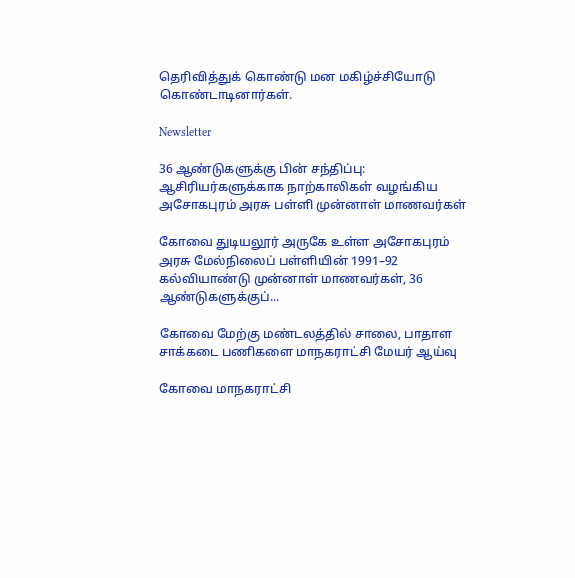தெரிவித்துக் கொண்டு மன மகிழ்ச்சியோடு கொண்டாடினார்கள்.

Newsletter

36 ஆண்டுகளுக்கு பின் சந்திப்பு: ஆசிரியர்களுக்காக நாற்காலிகள் வழங்கிய அசோகபுரம் அரசு பள்ளி முன்னாள் மாணவர்கள்

கோவை துடியலூர் அருகே உள்ள அசோகபுரம் அரசு மேல்நிலைப் பள்ளியின் 1991–92 கல்வியாண்டு முன்னாள் மாணவர்கள், 36 ஆண்டுகளுக்குப்...

கோவை மேற்கு மண்டலத்தில் சாலை, பாதாள சாக்கடை பணிகளை மாநகராட்சி மேயர் ஆய்வு

கோவை மாநகராட்சி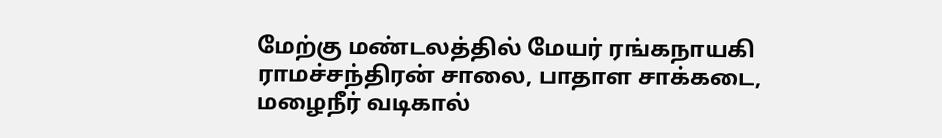மேற்கு மண்டலத்தில் மேயர் ரங்கநாயகி ராமச்சந்திரன் சாலை, பாதாள சாக்கடை, மழைநீர் வடிகால்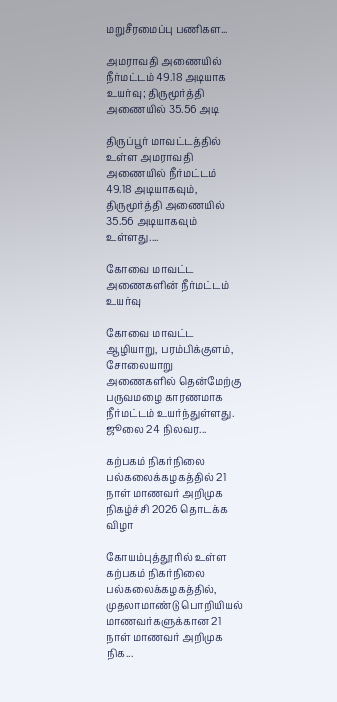மறுசீரமைப்பு பணிகள...

அமராவதி அணையில் நீர்மட்டம் 49.18 அடியாக உயர்வு; திருமூர்த்தி அணையில் 35.56 அடி

திருப்பூர் மாவட்டத்தில் உள்ள அமராவதி அணையில் நீர்மட்டம் 49.18 அடியாகவும், திருமூர்த்தி அணையில் 35.56 அடியாகவும் உள்ளது....

கோவை மாவட்ட அணைகளின் நீர்மட்டம் உயர்வு

கோவை மாவட்ட ஆழியாறு, பரம்பிக்குளம், சோலையாறு அணைகளில் தென்மேற்கு பருவமழை காரணமாக நீர்மட்டம் உயர்ந்துள்ளது. ஜூலை 24 நிலவர...

கற்பகம் நிகர்நிலை பல்கலைக்கழகத்தில் 21 நாள் மாணவர் அறிமுக நிகழ்ச்சி 2026 தொடக்க விழா

கோயம்புத்தூரில் உள்ள கற்பகம் நிகர்நிலை பல்கலைக்கழகத்தில், முதலாமாண்டு பொறியியல் மாணவர்களுக்கான 21 நாள் மாணவர் அறிமுக நிக...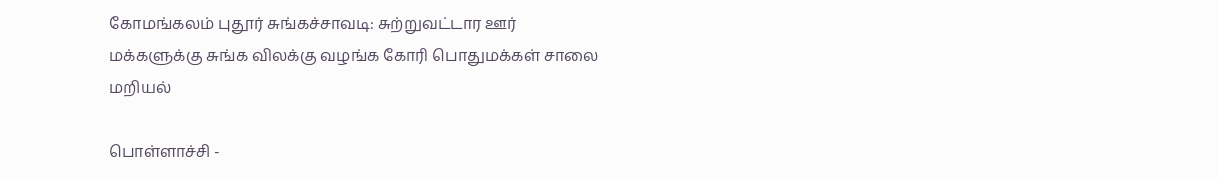கோமங்கலம் புதூர் சுங்கச்சாவடி: சுற்றுவட்டார ஊர் மக்களுக்கு சுங்க விலக்கு வழங்க கோரி பொதுமக்கள் சாலை மறியல்

பொள்ளாச்சி -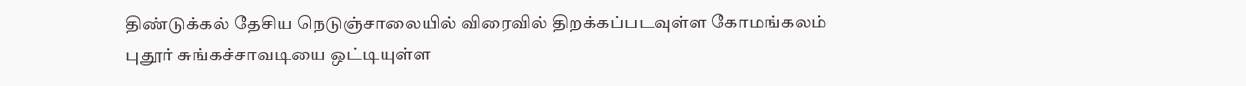திண்டுக்கல் தேசிய நெடுஞ்சாலையில் விரைவில் திறக்கப்படவுள்ள கோமங்கலம் புதூர் சுங்கச்சாவடியை ஒட்டியுள்ள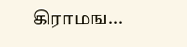கிராமங...